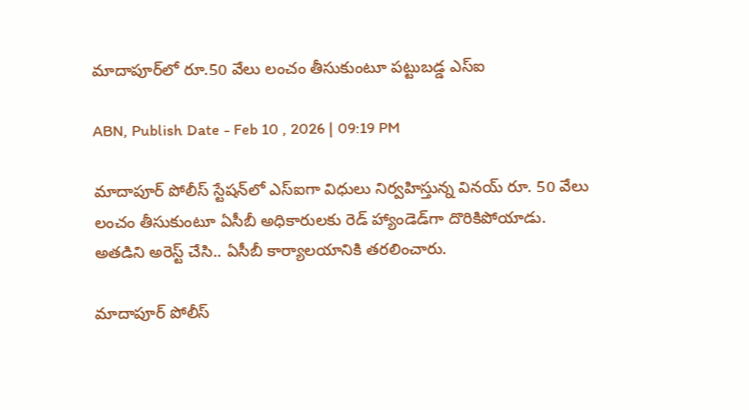మాదాపూర్‌లో రూ.50 వేలు లంచం తీసుకుంటూ పట్టుబడ్డ ఎస్ఐ

ABN, Publish Date - Feb 10 , 2026 | 09:19 PM

మాదాపూర్ పోలీస్ స్టేషన్‌లో ఎస్ఐగా విధులు నిర్వహిస్తున్న వినయ్ రూ. 50 వేలు లంచం తీసుకుంటూ ఏసీబీ అధికారులకు రెడ్ హ్యాండెడ్‌గా దొరికిపోయాడు. అతడిని అరెస్ట్ చేసి.. ఏసీబీ కార్యాలయానికి తరలించారు.

మాదాపూర్ పోలీస్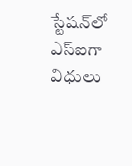స్టేషన్‌లో ఎస్ఐగా విధులు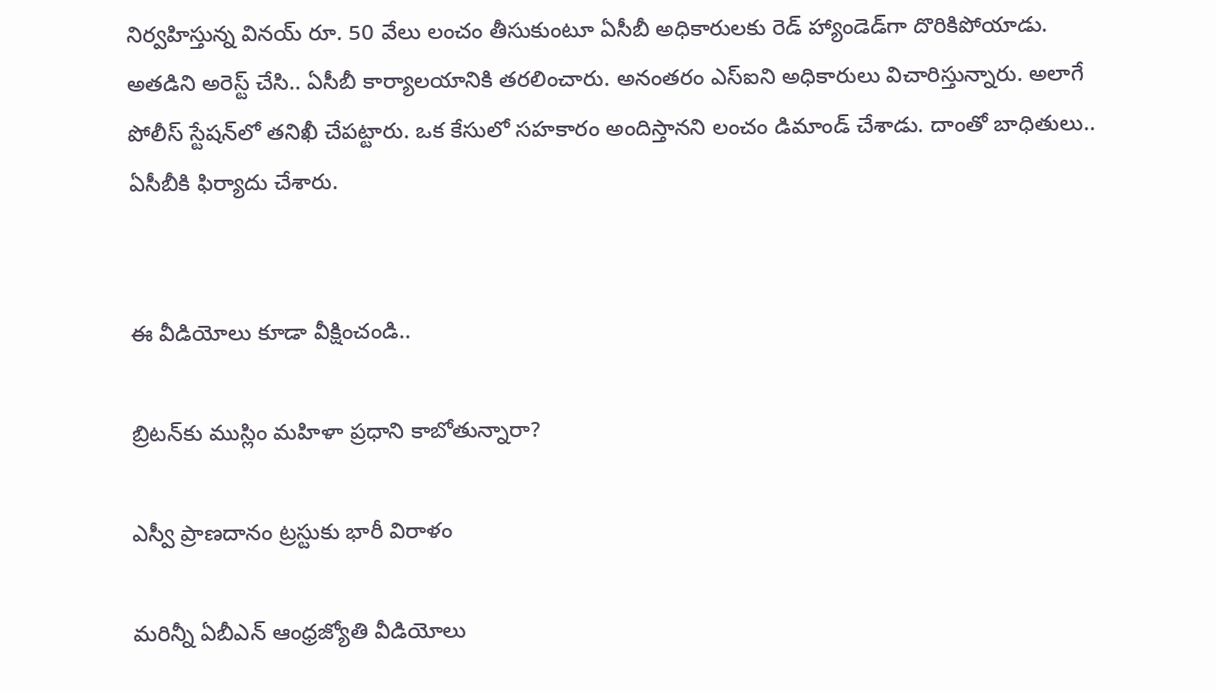నిర్వహిస్తున్న వినయ్ రూ. 50 వేలు లంచం తీసుకుంటూ ఏసీబీ అధికారులకు రెడ్ హ్యాండెడ్‌గా దొరికిపోయాడు. అతడిని అరెస్ట్ చేసి.. ఏసీబీ కార్యాలయానికి తరలించారు. అనంతరం ఎస్ఐని అధికారులు విచారిస్తున్నారు. అలాగే పోలీస్ స్టేషన్‌లో తనిఖీ చేపట్టారు. ఒక కేసులో సహకారం అందిస్తానని లంచం డిమాండ్ చేశాడు. దాంతో బాధితులు.. ఏసీబీకి ఫిర్యాదు చేశారు.


ఈ వీడియోలు కూడా వీక్షించండి..

బ్రిటన్‌కు ముస్లిం మహిళా ప్రధాని కాబోతున్నారా?

ఎస్వీ ప్రాణదానం ట్రస్టుకు భారీ విరాళం

మరిన్నీ ఏబీఎన్ ఆంధ్రజ్యోతి వీడియోలు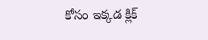కోసం ఇక్కడ క్లిక్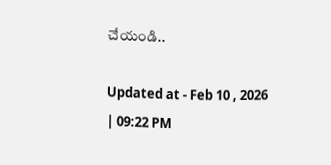చేయండి..

Updated at - Feb 10 , 2026 | 09:22 PM